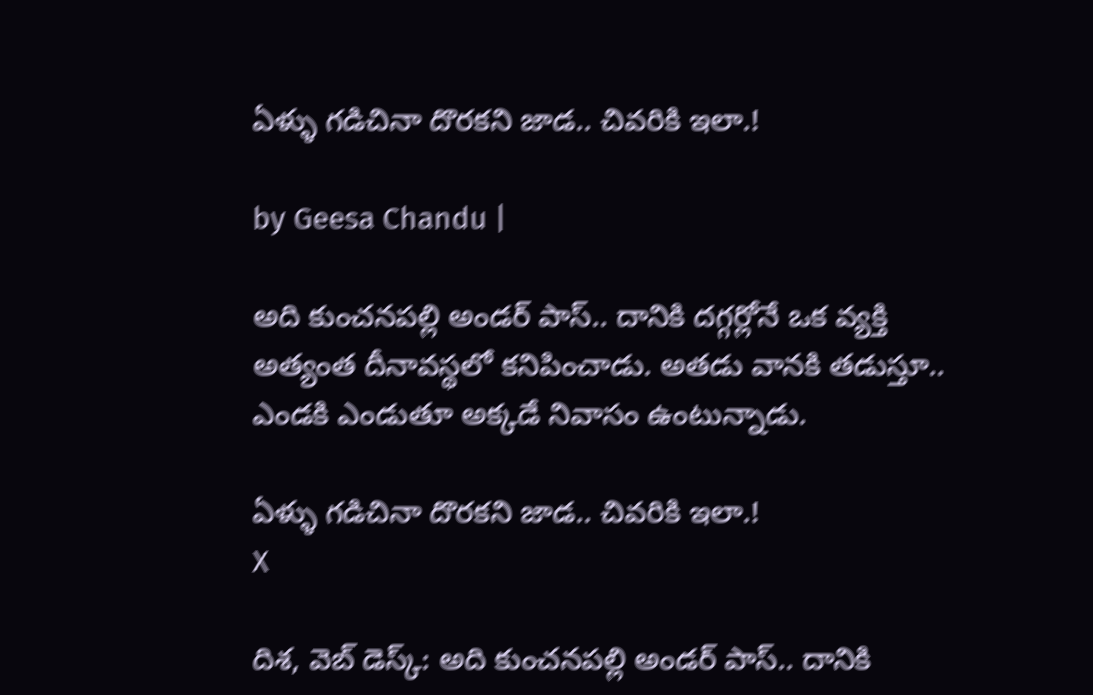ఏళ్ళు గడిచినా దొరకని జాడ.. చివరికి ఇలా.!

by Geesa Chandu |

అది కుంచనపల్లి అండర్ పాస్.. దానికి దగ్గర్లోనే ఒక వ్యక్తి అత్యంత దీనావస్థలో కనిపించాడు. అతడు వానకి తడుస్తూ.. ఎండకి ఎండుతూ అక్కడే నివాసం ఉంటున్నాడు.

ఏళ్ళు గడిచినా దొరకని జాడ.. చివరికి ఇలా.!
X

దిశ, వెబ్ డెస్క్: అది కుంచనపల్లి అండర్ పాస్.. దానికి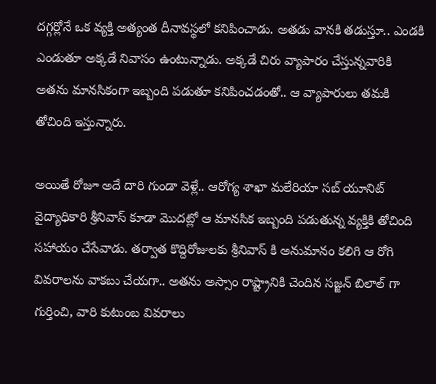దగ్గర్లోనే ఒక వ్యక్తి అత్యంత దీనావస్థలో కనిపించాడు. అతడు వానకి తడుస్తూ.. ఎండకి ఎండుతూ అక్కడే నివాసం ఉంటున్నాడు. అక్కడే చిరు వ్యాపారం చేస్తున్నవారికి అతను మానసికంగా ఇబ్బంది పడుతూ కనిపించడంతో.. ఆ వ్యాపారులు తమకి తోచింది ఇస్తున్నారు.

అయితే రోజూ అదే దారి గుండా వెళ్లే.. ఆరోగ్య శాఖా మలేరియా సబ్ యూనిట్ వైద్యాధికారి శ్రీనివాస్ కూడా మొదట్లో ఆ మానసిక ఇబ్బంది పడుతున్న వ్యక్తికి తోచింది సహాయం చేసేవాడు. తర్వాత కొద్దిరోజులకు శ్రీనివాస్ కి అనుమానం కలిగి ఆ రోగి వివరాలను వాకబు చేయగా.. అతను అస్సాం రాష్ట్రానికి చెందిన సజ్జన్ బిలాల్ గా గుర్తించి, వారి కుటుంబ వివరాలు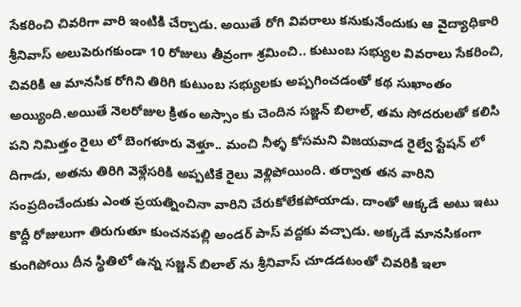సేకరించి చివరిగా వారి ఇంటికి చేర్చాడు. అయితే రోగి వివరాలు కనుకునేందుకు ఆ వైద్యాధికారి శ్రీనివాస్ అలుపెరుగకుండా 10 రోజులు తీవ్రంగా శ్రమించి.. కుటుంబ సభ్యుల వివరాలు సేకరించి, చివరికి ఆ మానసిక రోగిని తిరిగి కుటుంబ సభ్యులకు అప్పగించడంతో కథ సుఖాంతం అయ్యింది.అయితే నెలరోజుల క్రితం అస్సాం కు చెందిన సజ్జన్ బిలాల్, తమ సోదరులతో కలిసి పని నిమిత్తం రైలు లో బెంగళూరు వెళ్తూ.. మంచి నీళ్ళ కోసమని విజయవాడ రైల్వే స్టేషన్ లో దిగాడు, అతను తిరిగి వెళ్లేసరికి అప్పటికే రైలు వెళ్లిపోయింది. తర్వాత తన వారిని సంప్రదించేందుకు ఎంత ప్రయత్నించినా వారిని చేరుకోలేకపోయాడు. దాంతో ఆక్కడే అటు ఇటు కొద్దీ రోజులుగా తిరుగుతూ కుంచనపల్లి అండర్ పాస్ వద్దకు వచ్చాడు. అక్కడే మానసికంగా కుంగిపోయి దీన స్థితిలో ఉన్న సజ్జన్ బిలాల్ ను శ్రీనివాస్ చూడడటంతో చివరికి ఇలా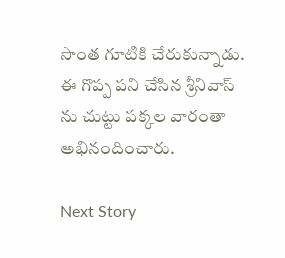సొంత గూటికి చేరుకున్నాడు. ఈ గొప్ప పని చేసిన శ్రీనివాస్ ను చుట్టు పక్కల వారంతా అభినందించారు.

Next Story